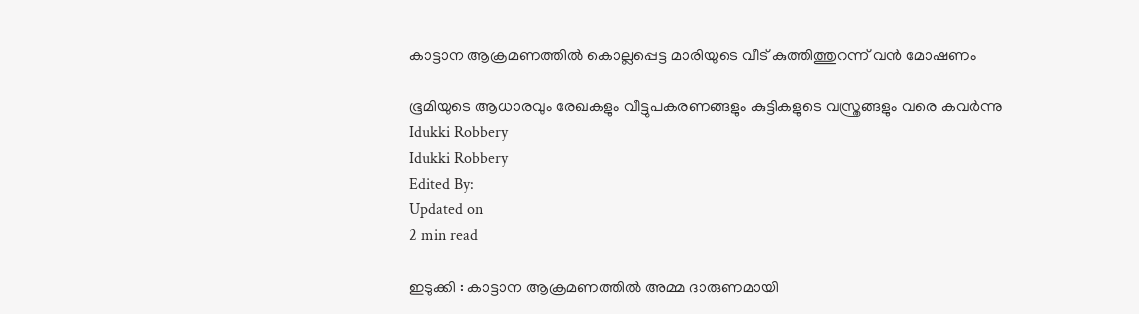കാട്ടാന ആക്രമണത്തിൽ കൊല്ലപ്പെട്ട മാരിയുടെ വീട് കുത്തിത്തുറന്ന് വൻ മോഷണം

ഭൂമിയുടെ ആധാരവും രേഖകളും വീട്ടുപകരണങ്ങളും കുട്ടികളുടെ വസ്ത്രങ്ങളും വരെ കവർന്നു
Idukki Robbery
Idukki Robbery
Edited By:
Updated on
2 min read

ഇടുക്കി : കാട്ടാന ആക്രമണത്തിൽ അമ്മ ദാരുണമായി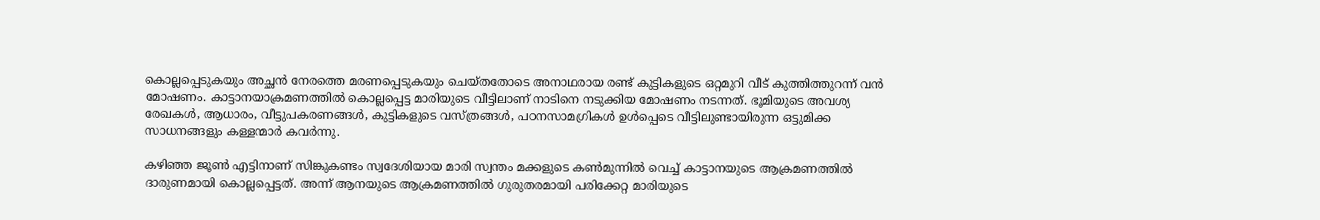കൊല്ലപ്പെടുകയും അച്ഛൻ നേരത്തെ മരണപ്പെടുകയും ചെയ്തതോടെ അനാഥരായ രണ്ട് കുട്ടികളുടെ ഒറ്റമുറി വീട് കുത്തിത്തുറന്ന് വൻ മോഷണം. കാട്ടാനയാക്രമണത്തിൽ കൊല്ലപ്പെട്ട മാരിയുടെ വീട്ടിലാണ് നാടിനെ നടുക്കിയ മോഷണം നടന്നത്. ഭൂമിയുടെ അവശ്യ രേഖകൾ, ആധാരം, വീട്ടുപകരണങ്ങൾ, കുട്ടികളുടെ വസ്ത്രങ്ങൾ, പഠനസാമഗ്രികൾ ഉൾപ്പെടെ വീട്ടിലുണ്ടായിരുന്ന ഒട്ടുമിക്ക സാധനങ്ങളും കള്ളന്മാർ കവർന്നു.

കഴിഞ്ഞ ജൂൺ എട്ടിനാണ് സിങ്കുകണ്ടം സ്വദേശിയായ മാരി സ്വന്തം മക്കളുടെ കൺമുന്നിൽ വെച്ച് കാട്ടാനയുടെ ആക്രമണത്തിൽ ദാരുണമായി കൊല്ലപ്പെട്ടത്. അന്ന് ആനയുടെ ആക്രമണത്തിൽ ഗുരുതരമായി പരിക്കേറ്റ മാരിയുടെ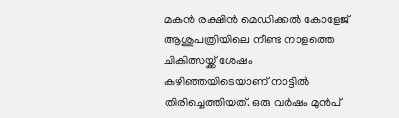മകൻ രക്ഷിൻ മെഡിക്കൽ കോളേജ് ആശുപത്രിയിലെ നീണ്ട നാളത്തെ ചികിത്സയ്ക്ക് ശേഷം കഴിഞ്ഞയിടെയാണ് നാട്ടിൽ തിരിച്ചെത്തിയത്. ഒരു വർഷം മുൻപ്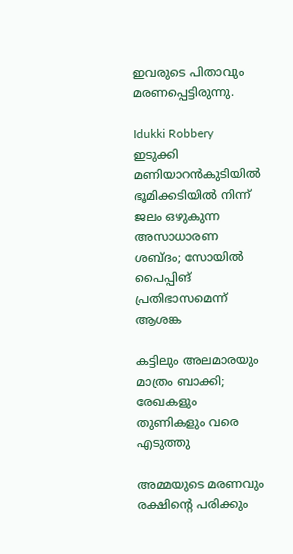ഇവരുടെ പിതാവും മരണപ്പെട്ടിരുന്നു.

Idukki Robbery
ഇടുക്കി മണിയാറൻകുടിയിൽ ഭൂമിക്കടിയിൽ നിന്ന് ജലം ഒഴുകുന്ന അസാധാരണ ശബ്ദം; സോയിൽ പൈപ്പിങ് പ്രതിഭാസമെന്ന് ആശങ്ക

കട്ടിലും അലമാരയും മാത്രം ബാക്കി; രേഖകളും തുണികളും വരെ എടുത്തു

അമ്മയുടെ മരണവും രക്ഷിന്റെ പരിക്കും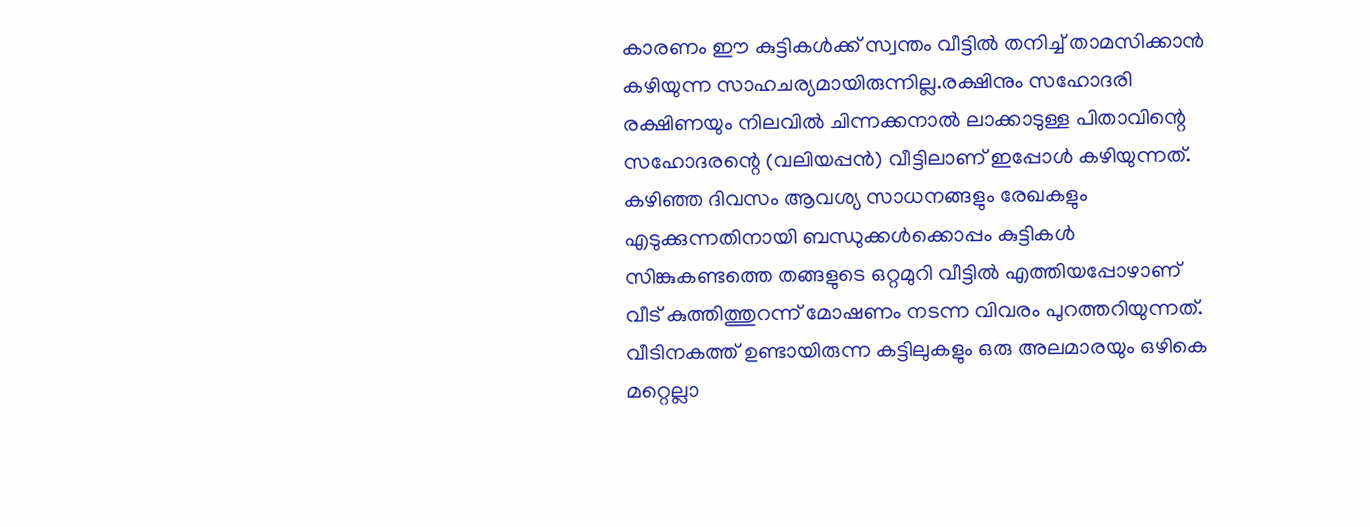കാരണം ഈ കുട്ടികൾക്ക് സ്വന്തം വീട്ടിൽ തനിച്ച് താമസിക്കാൻ കഴിയുന്ന സാഹചര്യമായിരുന്നില്ല.രക്ഷിനും സഹോദരി രക്ഷിണയും നിലവിൽ ചിന്നക്കനാൽ ലാക്കാടുള്ള പിതാവിന്റെ സഹോദരന്റെ (വലിയപ്പൻ) വീട്ടിലാണ് ഇപ്പോൾ കഴിയുന്നത്. കഴിഞ്ഞ ദിവസം ആവശ്യ സാധനങ്ങളും രേഖകളും എടുക്കുന്നതിനായി ബന്ധുക്കൾക്കൊപ്പം കുട്ടികൾ സിങ്കുകണ്ടത്തെ തങ്ങളുടെ ഒറ്റമുറി വീട്ടിൽ എത്തിയപ്പോഴാണ് വീട് കുത്തിത്തുറന്ന് മോഷണം നടന്ന വിവരം പുറത്തറിയുന്നത്. വീടിനകത്ത് ഉണ്ടായിരുന്ന കട്ടിലുകളും ഒരു അലമാരയും ഒഴികെ മറ്റെല്ലാ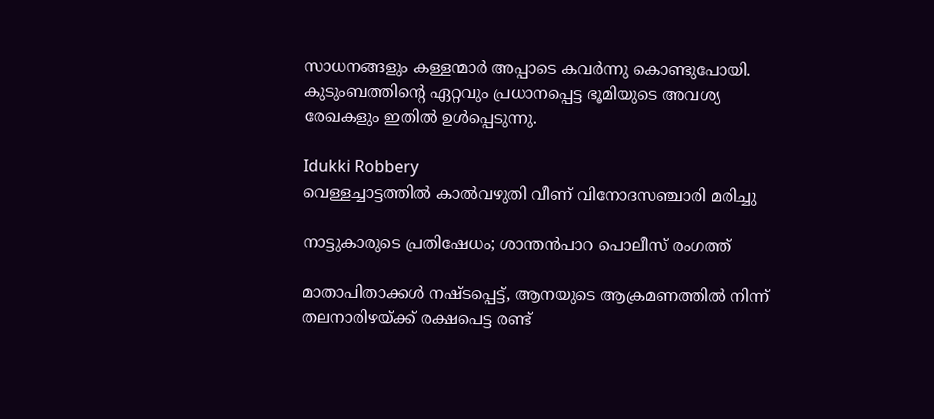സാധനങ്ങളും കള്ളന്മാർ അപ്പാടെ കവർന്നു കൊണ്ടുപോയി. കുടുംബത്തിന്റെ ഏറ്റവും പ്രധാനപ്പെട്ട ഭൂമിയുടെ അവശ്യ രേഖകളും ഇതിൽ ഉൾപ്പെടുന്നു.

Idukki Robbery
വെള്ളച്ചാട്ടത്തിൽ കാൽവഴുതി വീണ് വിനോദസഞ്ചാരി മരിച്ചു

നാട്ടുകാരുടെ പ്രതിഷേധം; ശാന്തൻപാറ പൊലീസ് രംഗത്ത്

മാതാപിതാക്കൾ നഷ്ടപ്പെട്ട്, ആനയുടെ ആക്രമണത്തിൽ നിന്ന് തലനാരിഴയ്ക്ക് രക്ഷപെട്ട രണ്ട്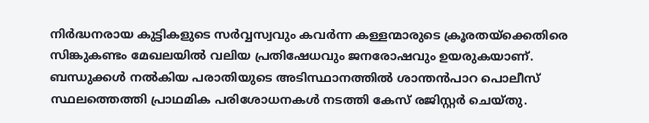നിർദ്ധനരായ കുട്ടികളുടെ സർവ്വസ്വവും കവർന്ന കള്ളന്മാരുടെ ക്രൂരതയ്ക്കെതിരെ സിങ്കുകണ്ടം മേഖലയിൽ വലിയ പ്രതിഷേധവും ജനരോഷവും ഉയരുകയാണ്. ബന്ധുക്കൾ നൽകിയ പരാതിയുടെ അടിസ്ഥാനത്തിൽ ശാന്തൻപാറ പൊലീസ് സ്ഥലത്തെത്തി പ്രാഥമിക പരിശോധനകൾ നടത്തി കേസ് രജിസ്റ്റർ ചെയ്തു.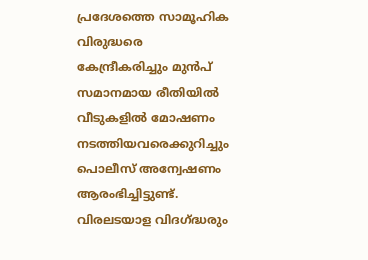പ്രദേശത്തെ സാമൂഹിക വിരുദ്ധരെ കേന്ദ്രീകരിച്ചും മുൻപ് സമാനമായ രീതിയിൽ വീടുകളിൽ മോഷണം നടത്തിയവരെക്കുറിച്ചും പൊലീസ് അന്വേഷണം ആരംഭിച്ചിട്ടുണ്ട്. വിരലടയാള വിദഗ്ദ്ധരും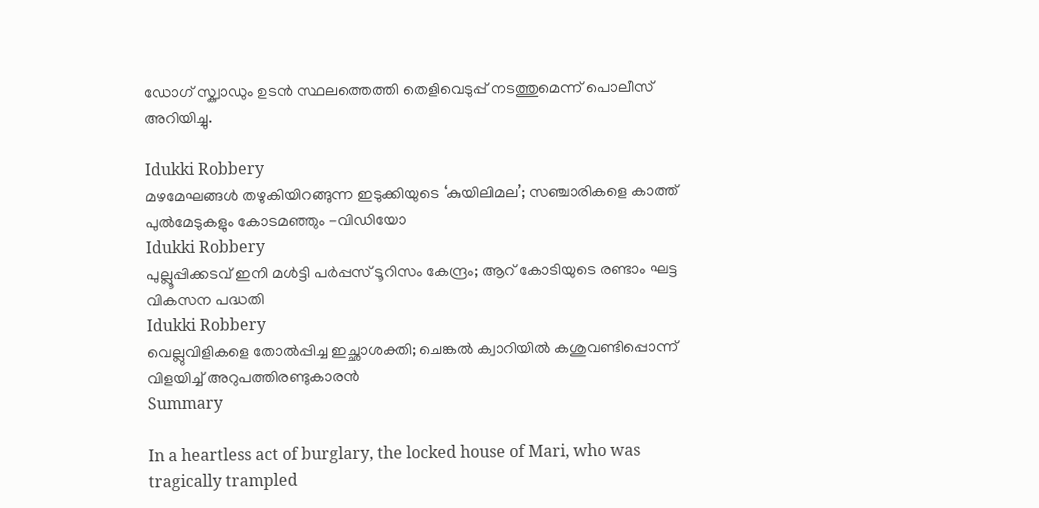ഡോഗ് സ്ക്വാഡും ഉടൻ സ്ഥലത്തെത്തി തെളിവെടുപ്പ് നടത്തുമെന്ന് പൊലീസ് അറിയിച്ചു.

Idukki Robbery
മഴമേഘങ്ങൾ തഴുകിയിറങ്ങുന്ന ഇടുക്കിയുടെ ‘കുയിലിമല’; സഞ്ചാരികളെ കാത്ത് പുൽമേടുകളും കോടമഞ്ഞും -വിഡിയോ
Idukki Robbery
പുല്ലൂപ്പിക്കടവ് ഇനി മൾട്ടി പർപ്പസ് ടൂറിസം കേന്ദ്രം; ആറ് കോടിയുടെ രണ്ടാം ഘട്ട വികസന പദ്ധതി
Idukki Robbery
വെല്ലുവിളികളെ തോൽപ്പിച്ച ഇച്ഛാശക്തി; ചെങ്കൽ ക്വാറിയിൽ കശുവണ്ടിപ്പൊന്ന് വിളയിച്ച് അറുപത്തിരണ്ടുകാരൻ
Summary

In a heartless act of burglary, the locked house of Mari, who was tragically trampled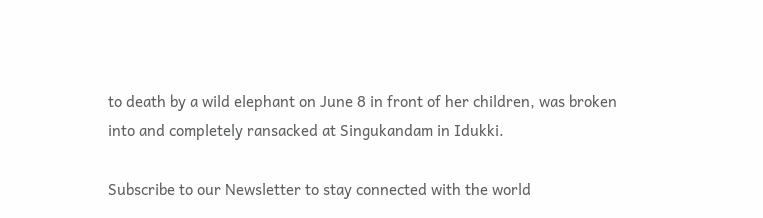to death by a wild elephant on June 8 in front of her children, was broken into and completely ransacked at Singukandam in Idukki.

Subscribe to our Newsletter to stay connected with the world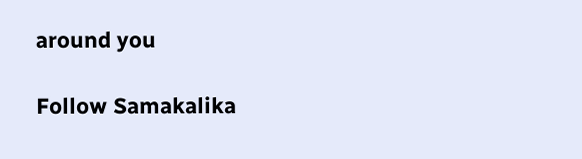around you

Follow Samakalika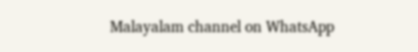Malayalam channel on WhatsApp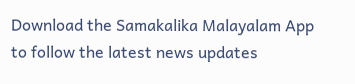Download the Samakalika Malayalam App to follow the latest news updates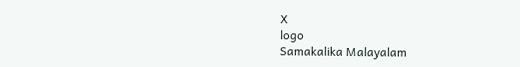X
logo
Samakalika Malayalam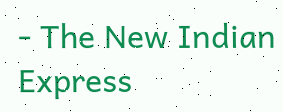- The New Indian Express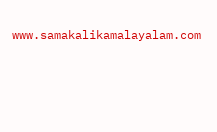www.samakalikamalayalam.com